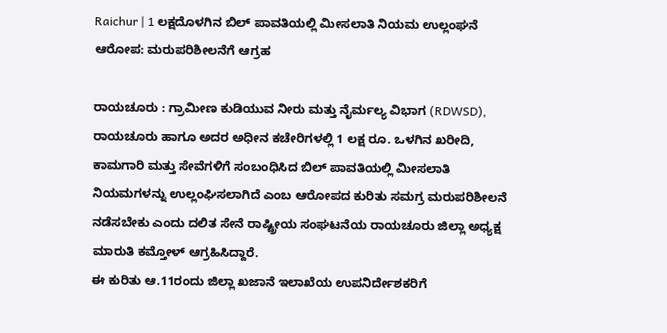Raichur | 1 ಲಕ್ಷದೊಳಗಿನ ಬಿಲ್ ಪಾವತಿಯಲ್ಲಿ ಮೀಸಲಾತಿ ನಿಯಮ ಉಲ್ಲಂಘನೆ ಆರೋಪ: ಮರುಪರಿಶೀಲನೆಗೆ ಆಗ್ರಹ

ರಾಯಚೂರು : ಗ್ರಾಮೀಣ ಕುಡಿಯುವ ನೀರು ಮತ್ತು ನೈರ್ಮಲ್ಯ ವಿಭಾಗ (RDWSD), ರಾಯಚೂರು ಹಾಗೂ ಅದರ ಅಧೀನ ಕಚೇರಿಗಳಲ್ಲಿ 1 ಲಕ್ಷ ರೂ. ಒಳಗಿನ ಖರೀದಿ, ಕಾಮಗಾರಿ ಮತ್ತು ಸೇವೆಗಳಿಗೆ ಸಂಬಂಧಿಸಿದ ಬಿಲ್ ಪಾವತಿಯಲ್ಲಿ ಮೀಸಲಾತಿ ನಿಯಮಗಳನ್ನು ಉಲ್ಲಂಘಿಸಲಾಗಿದೆ ಎಂಬ ಆರೋಪದ ಕುರಿತು ಸಮಗ್ರ ಮರುಪರಿಶೀಲನೆ ನಡೆಸಬೇಕು ಎಂದು ದಲಿತ ಸೇನೆ ರಾಷ್ಟ್ರೀಯ ಸಂಘಟನೆಯ ರಾಯಚೂರು ಜಿಲ್ಲಾ ಅಧ್ಯಕ್ಷ ಮಾರುತಿ ಕಮ್ತೋಳ್ ಆಗ್ರಹಿಸಿದ್ದಾರೆ.
ಈ ಕುರಿತು ಆ.11ರಂದು ಜಿಲ್ಲಾ ಖಜಾನೆ ಇಲಾಖೆಯ ಉಪನಿರ್ದೇಶಕರಿಗೆ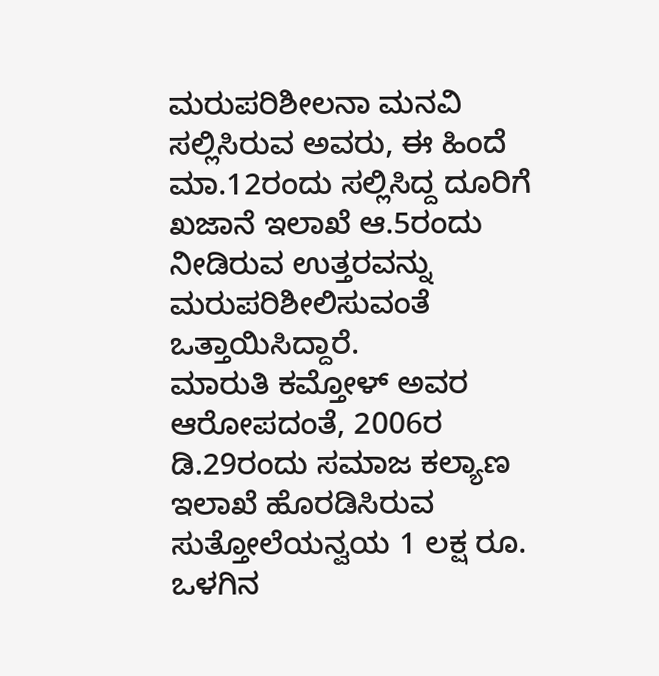ಮರುಪರಿಶೀಲನಾ ಮನವಿ ಸಲ್ಲಿಸಿರುವ ಅವರು, ಈ ಹಿಂದೆ ಮಾ.12ರಂದು ಸಲ್ಲಿಸಿದ್ದ ದೂರಿಗೆ ಖಜಾನೆ ಇಲಾಖೆ ಆ.5ರಂದು ನೀಡಿರುವ ಉತ್ತರವನ್ನು ಮರುಪರಿಶೀಲಿಸುವಂತೆ ಒತ್ತಾಯಿಸಿದ್ದಾರೆ.
ಮಾರುತಿ ಕಮ್ತೋಳ್ ಅವರ ಆರೋಪದಂತೆ, 2006ರ ಡಿ.29ರಂದು ಸಮಾಜ ಕಲ್ಯಾಣ ಇಲಾಖೆ ಹೊರಡಿಸಿರುವ ಸುತ್ತೋಲೆಯನ್ವಯ 1 ಲಕ್ಷ ರೂ. ಒಳಗಿನ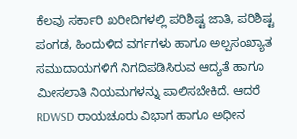ಕೆಲವು ಸರ್ಕಾರಿ ಖರೀದಿಗಳಲ್ಲಿ ಪರಿಶಿಷ್ಟ ಜಾತಿ, ಪರಿಶಿಷ್ಟ ಪಂಗಡ, ಹಿಂದುಳಿದ ವರ್ಗಗಳು ಹಾಗೂ ಅಲ್ಪಸಂಖ್ಯಾತ ಸಮುದಾಯಗಳಿಗೆ ನಿಗದಿಪಡಿಸಿರುವ ಆದ್ಯತೆ ಹಾಗೂ ಮೀಸಲಾತಿ ನಿಯಮಗಳನ್ನು ಪಾಲಿಸಬೇಕಿದೆ. ಆದರೆ RDWSD ರಾಯಚೂರು ವಿಭಾಗ ಹಾಗೂ ಅಧೀನ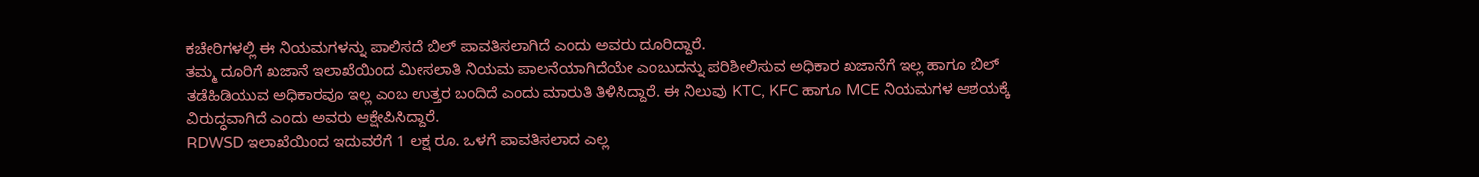ಕಚೇರಿಗಳಲ್ಲಿ ಈ ನಿಯಮಗಳನ್ನು ಪಾಲಿಸದೆ ಬಿಲ್ ಪಾವತಿಸಲಾಗಿದೆ ಎಂದು ಅವರು ದೂರಿದ್ದಾರೆ.
ತಮ್ಮ ದೂರಿಗೆ ಖಜಾನೆ ಇಲಾಖೆಯಿಂದ ಮೀಸಲಾತಿ ನಿಯಮ ಪಾಲನೆಯಾಗಿದೆಯೇ ಎಂಬುದನ್ನು ಪರಿಶೀಲಿಸುವ ಅಧಿಕಾರ ಖಜಾನೆಗೆ ಇಲ್ಲ ಹಾಗೂ ಬಿಲ್ ತಡೆಹಿಡಿಯುವ ಅಧಿಕಾರವೂ ಇಲ್ಲ ಎಂಬ ಉತ್ತರ ಬಂದಿದೆ ಎಂದು ಮಾರುತಿ ತಿಳಿಸಿದ್ದಾರೆ. ಈ ನಿಲುವು KTC, KFC ಹಾಗೂ MCE ನಿಯಮಗಳ ಆಶಯಕ್ಕೆ ವಿರುದ್ಧವಾಗಿದೆ ಎಂದು ಅವರು ಆಕ್ಷೇಪಿಸಿದ್ದಾರೆ.
RDWSD ಇಲಾಖೆಯಿಂದ ಇದುವರೆಗೆ 1 ಲಕ್ಷ ರೂ. ಒಳಗೆ ಪಾವತಿಸಲಾದ ಎಲ್ಲ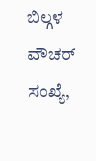ಬಿಲ್ಗಳ ವೌಚರ್ ಸಂಖ್ಯೆ,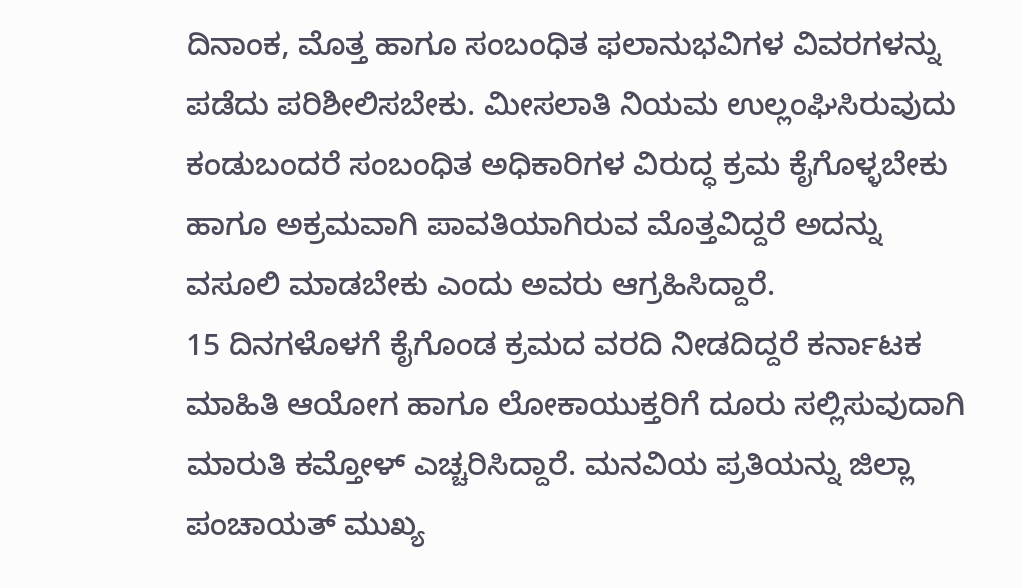ದಿನಾಂಕ, ಮೊತ್ತ ಹಾಗೂ ಸಂಬಂಧಿತ ಫಲಾನುಭವಿಗಳ ವಿವರಗಳನ್ನು ಪಡೆದು ಪರಿಶೀಲಿಸಬೇಕು. ಮೀಸಲಾತಿ ನಿಯಮ ಉಲ್ಲಂಘಿಸಿರುವುದು ಕಂಡುಬಂದರೆ ಸಂಬಂಧಿತ ಅಧಿಕಾರಿಗಳ ವಿರುದ್ಧ ಕ್ರಮ ಕೈಗೊಳ್ಳಬೇಕು ಹಾಗೂ ಅಕ್ರಮವಾಗಿ ಪಾವತಿಯಾಗಿರುವ ಮೊತ್ತವಿದ್ದರೆ ಅದನ್ನು ವಸೂಲಿ ಮಾಡಬೇಕು ಎಂದು ಅವರು ಆಗ್ರಹಿಸಿದ್ದಾರೆ.
15 ದಿನಗಳೊಳಗೆ ಕೈಗೊಂಡ ಕ್ರಮದ ವರದಿ ನೀಡದಿದ್ದರೆ ಕರ್ನಾಟಕ ಮಾಹಿತಿ ಆಯೋಗ ಹಾಗೂ ಲೋಕಾಯುಕ್ತರಿಗೆ ದೂರು ಸಲ್ಲಿಸುವುದಾಗಿ ಮಾರುತಿ ಕಮ್ತೋಳ್ ಎಚ್ಚರಿಸಿದ್ದಾರೆ. ಮನವಿಯ ಪ್ರತಿಯನ್ನು ಜಿಲ್ಲಾ ಪಂಚಾಯತ್ ಮುಖ್ಯ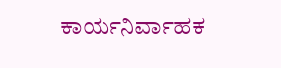ಕಾರ್ಯನಿರ್ವಾಹಕ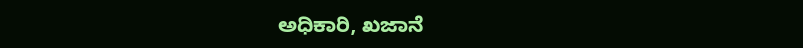ಅಧಿಕಾರಿ, ಖಜಾನೆ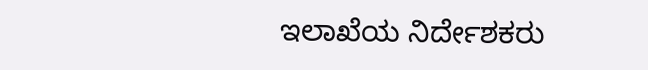ಇಲಾಖೆಯ ನಿರ್ದೇಶಕರು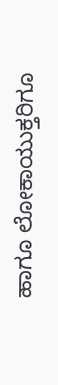ಹಾಗೂ ಲೋಕಾಯುಕ್ತರಿಗೂ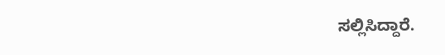ಸಲ್ಲಿಸಿದ್ದಾರೆ.